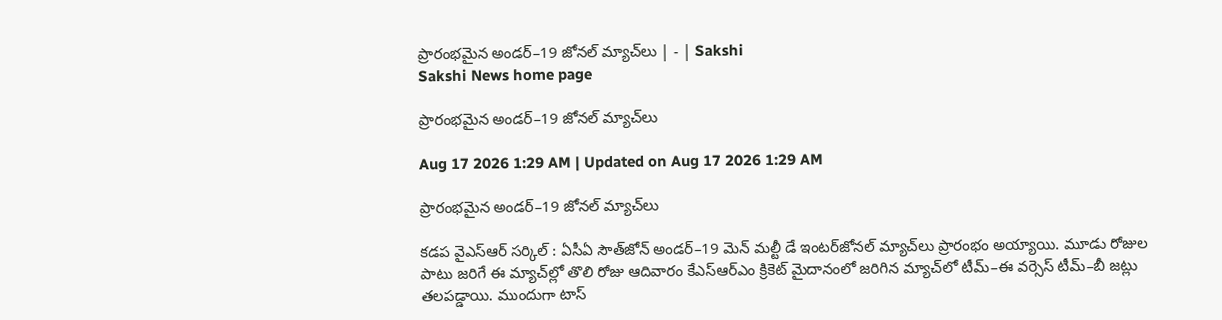ప్రారంభమైన అండర్‌–19 జోనల్‌ మ్యాచ్‌లు | - | Sakshi
Sakshi News home page

ప్రారంభమైన అండర్‌–19 జోనల్‌ మ్యాచ్‌లు

Aug 17 2026 1:29 AM | Updated on Aug 17 2026 1:29 AM

ప్రారంభమైన అండర్‌–19 జోనల్‌ మ్యాచ్‌లు

కడప వైఎస్‌ఆర్‌ సర్కిల్‌ : ఏసీఏ సౌత్‌జోన్‌ అండర్‌–19 మెన్‌ మల్టీ డే ఇంటర్‌జోనల్‌ మ్యాచ్‌లు ప్రారంభం అయ్యాయి. మూడు రోజుల పాటు జరిగే ఈ మ్యాచ్‌ల్లో తొలి రోజు ఆదివారం కేఎస్‌ఆర్‌ఎం క్రికెట్‌ మైదానంలో జరిగిన మ్యాచ్‌లో టీమ్‌–ఈ వర్సెస్‌ టీమ్‌–బీ జట్లు తలపడ్డాయి. ముందుగా టాస్‌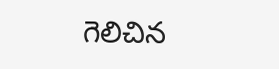గెలిచిన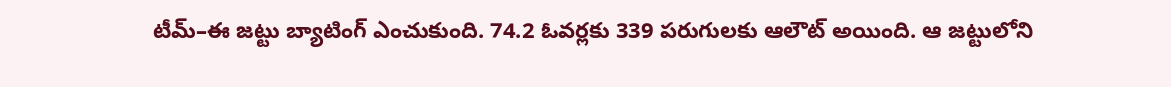టీమ్‌–ఈ జట్టు బ్యాటింగ్‌ ఎంచుకుంది. 74.2 ఓవర్లకు 339 పరుగులకు ఆలౌట్‌ అయింది. ఆ జట్టులోని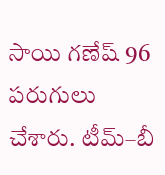సాయి గణేష్‌ 96 పరుగులు చేశారు. టీమ్‌–బీ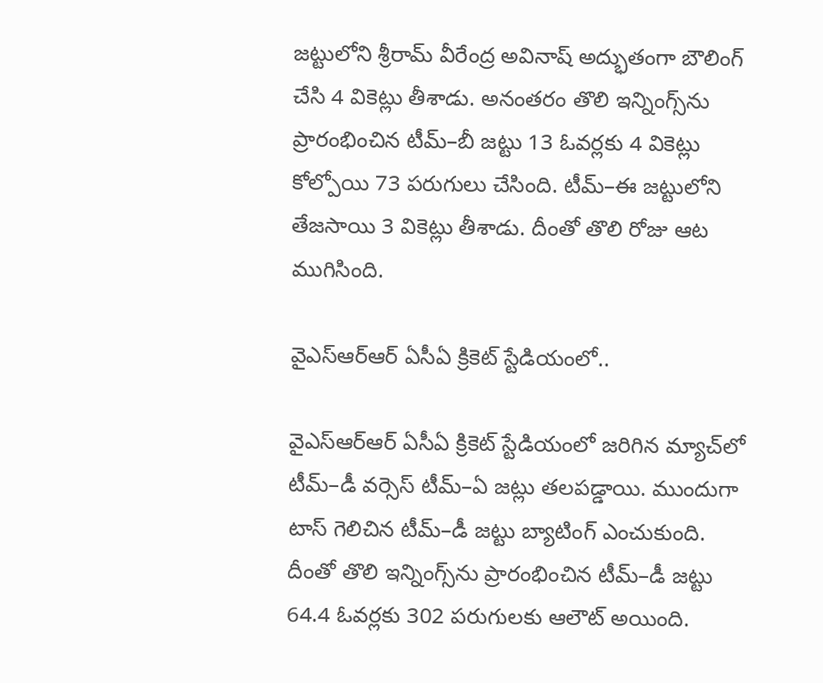జట్టులోని శ్రీరామ్‌ వీరేంద్ర అవినాష్‌ అద్భుతంగా బౌలింగ్‌ చేసి 4 వికెట్లు తీశాడు. అనంతరం తొలి ఇన్నింగ్స్‌ను ప్రారంభించిన టీమ్‌–బీ జట్టు 13 ఓవర్లకు 4 వికెట్లు కోల్పోయి 73 పరుగులు చేసింది. టీమ్‌–ఈ జట్టులోని తేజసాయి 3 వికెట్లు తీశాడు. దీంతో తొలి రోజు ఆట ముగిసింది.

వైఎస్‌ఆర్‌ఆర్‌ ఏసీఏ క్రికెట్‌ స్టేడియంలో..

వైఎస్‌ఆర్‌ఆర్‌ ఏసీఏ క్రికెట్‌ స్టేడియంలో జరిగిన మ్యాచ్‌లో టీమ్‌–డీ వర్సెస్‌ టీమ్‌–ఏ జట్లు తలపడ్డాయి. ముందుగా టాస్‌ గెలిచిన టీమ్‌–డీ జట్టు బ్యాటింగ్‌ ఎంచుకుంది. దీంతో తొలి ఇన్నింగ్స్‌ను ప్రారంభించిన టీమ్‌–డీ జట్టు 64.4 ఓవర్లకు 302 పరుగులకు ఆలౌట్‌ అయింది.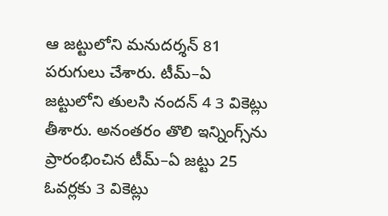ఆ జట్టులోని మనుదర్శన్‌ 81 పరుగులు చేశారు. టీమ్‌–ఏ జట్టులోని తులసి నందన్‌ 4 3 వికెట్లు తీశారు. అనంతరం తొలి ఇన్నింగ్స్‌ను ప్రారంభించిన టీమ్‌–ఏ జట్టు 25 ఓవర్లకు 3 వికెట్లు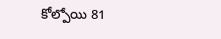కోల్పోయి 81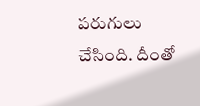పరుగులు చేసింది. దీంతో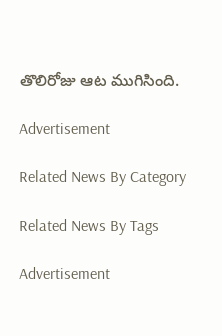తొలిరోజు ఆట ముగిసింది.

Advertisement

Related News By Category

Related News By Tags

Advertisement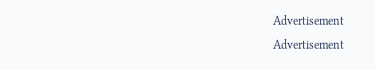Advertisement
Advertisement